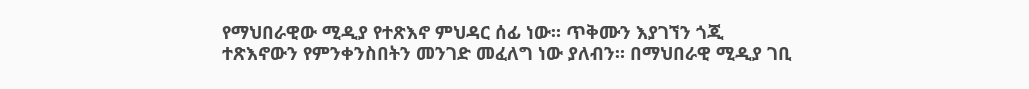የማህበራዊው ሚዲያ የተጽእኖ ምህዳር ሰፊ ነው። ጥቅሙን እያገኘን ጎጂ ተጽእኖውን የምንቀንስበትን መንገድ መፈለግ ነው ያለብን። በማህበራዊ ሚዲያ ገቢ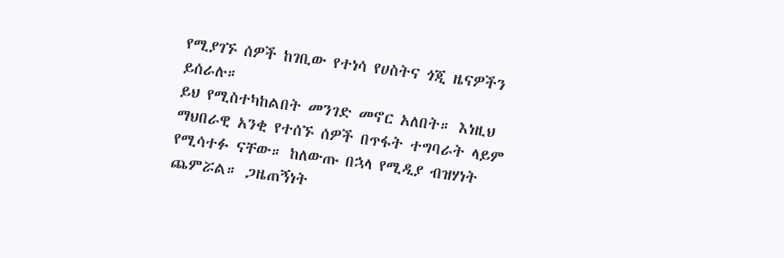የሚያገኙ ሰዎች ከገቢው የተነሳ የሀስትና ጎጂ ዜናዎችን ይሰራሉ።
ይህ የሚስተካከልበት መንገድ መኖር አለበት። እነዚህ ማህበራዊ አንቂ የተሰኙ ሰዎች በጥፋት ተግባራት ላይም የሚሳተፉ ናቸው። ከለውጡ በኋላ የሚዲያ ብዝሃነት ጨምሯል። ጋዜጠኝነት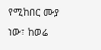የሚከበር ሙያ ነው፣ ከወሬ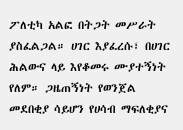ፖለቲካ አልፎ በትጋት መሥራት ያስፈልጋል። ሀገር እያፈረሱ፣ በሀገር ሕልውና ላይ እየቆመሩ ሙያተኝነት የለም። ጋዜጠኝነት የወንጀል መደበቂያ ሳይሆን የሀሳብ ማፍለቂያና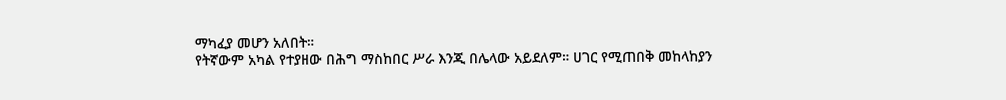ማካፈያ መሆን አለበት።
የትኛውም አካል የተያዘው በሕግ ማስከበር ሥራ እንጂ በሌላው አይደለም። ሀገር የሚጠበቅ መከላከያን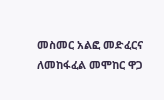መስመር አልፎ መድፈርና ለመከፋፈል መሞከር ዋጋ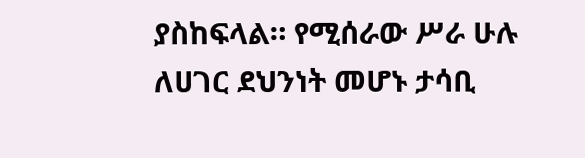ያስከፍላል። የሚሰራው ሥራ ሁሉ ለሀገር ደህንነት መሆኑ ታሳቢ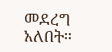መደረግ አለበት።